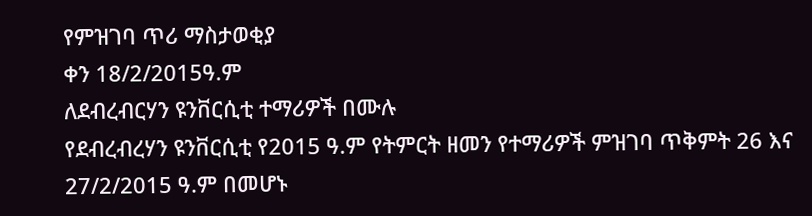የምዝገባ ጥሪ ማስታወቂያ
ቀን 18/2/2015ዓ.ም
ለደብረብርሃን ዩንቨርሲቲ ተማሪዎች በሙሉ
የደብረብረሃን ዩንቨርሲቲ የ2015 ዓ.ም የትምርት ዘመን የተማሪዎች ምዝገባ ጥቅምት 26 እና 27/2/2015 ዓ.ም በመሆኑ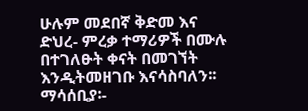ሁሉም መደበኛ ቅድመ እና ድህረ- ምረቃ ተማሪዎች በሙሉ በተገለፁት ቀናት በመገኘት እንዲትመዘገቡ እናሳስባለን፡፡
ማሳሰቢያ፡-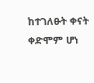ከተገለፁት ቀናት ቀድሞም ሆነ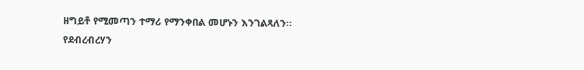ዘግይቶ የሚመጣን ተማሪ የማንቀበል መሆኑን እንገልጻለን፡፡
የደብረብረሃን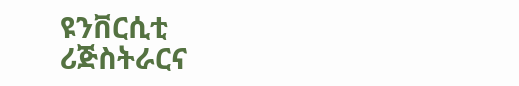ዩንቨርሲቲ ሪጅስትራርና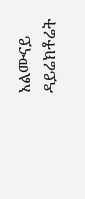አልሙናይ ዳይሬክቶሬት